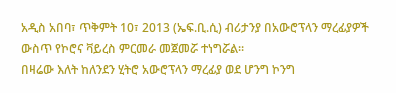አዲስ አበባ፣ ጥቅምት 10፣ 2013 (ኤፍ.ቢ.ሲ) ብሪታንያ በአውሮፕላን ማረፊያዎች ውስጥ የኮሮና ቫይረስ ምርመራ መጀመሯ ተነግሯል።
በዛሬው እለት ከለንደን ሂትሮ አውሮፕላን ማረፊያ ወደ ሆንግ ኮንግ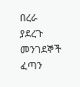በረራ ያደረጉ መንገደኞች ፈጣን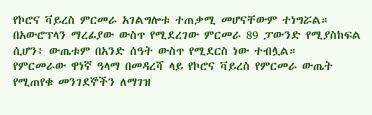የኮሮና ቫይረስ ምርመራ አገልግሎቱ ተጠቃሚ መሆናቸውም ተነግሯል።
በአውሮፕላን ማረፊያው ውስጥ የሚደረገው ምርመራ 89 ፓውንድ የሚያስከፍል ሲሆን፥ ውጤቱም በአንድ ሰዓት ውስጥ የሚደርስ ነው ተብሏል።
የምርመራው ዋነኛ ዓላማ በመዳረሻ ላይ የኮሮና ቫይረስ የምርመራ ውጤት የሚጠየቁ መንገደኞችን ለማገዝ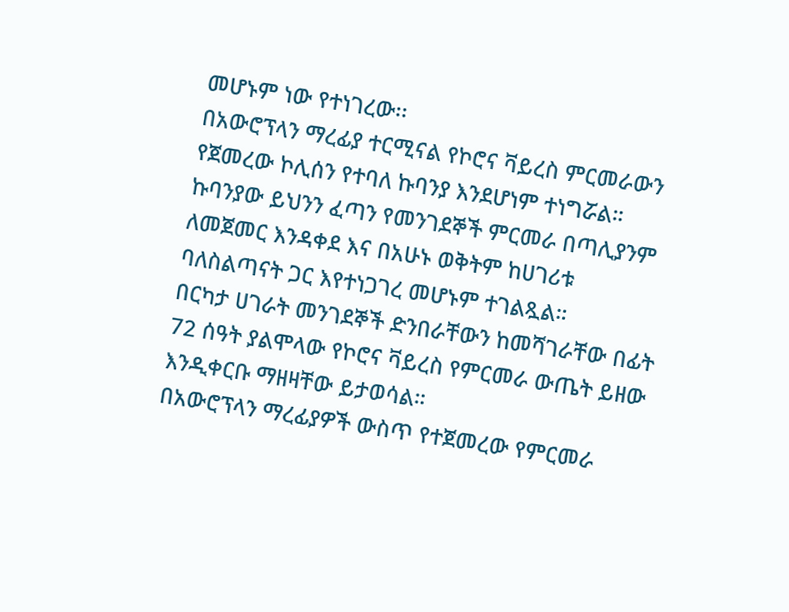መሆኑም ነው የተነገረው፡፡
በአውሮፕላን ማረፊያ ተርሚናል የኮሮና ቫይረስ ምርመራውን የጀመረው ኮሊሰን የተባለ ኩባንያ እንደሆነም ተነግሯል።
ኩባንያው ይህንን ፈጣን የመንገደኞች ምርመራ በጣሊያንም ለመጀመር እንዳቀደ እና በአሁኑ ወቅትም ከሀገሪቱ ባለስልጣናት ጋር እየተነጋገረ መሆኑም ተገልጿል።
በርካታ ሀገራት መንገደኞች ድንበራቸውን ከመሻገራቸው በፊት 72 ሰዓት ያልሞላው የኮሮና ቫይረስ የምርመራ ውጤት ይዘው እንዲቀርቡ ማዘዛቸው ይታወሳል።
በአውሮፕላን ማረፊያዎች ውስጥ የተጀመረው የምርመራ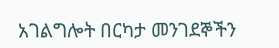አገልግሎት በርካታ መንገደኞችን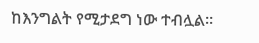ከእንግልት የሚታደግ ነው ተብሏል።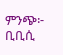ምንጭ፦ ቢቢሲ